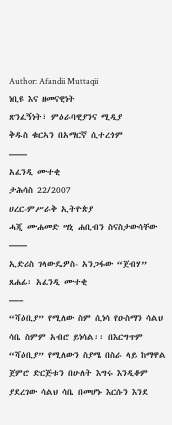Author: Afandii Muttaqii
ነቢዩ እና ዘመናዊነት
ጽንፈኝነት፣ ምዕራባዊያንና ሚዲያ
ቅዱስ ቁርኣን በአማርኛ ሲተረጎም
——
አፈንዲ ሙተቂ
ታሕሳስ 22/2007
ሀረር-ምሥራቅ ኢትዮጵያ
ሓጂ ሙሐመድ ሣኒ ሐቢብን ስናስታውሳቸው
——
ኢድሪስ ገላውዴዎስ- አንጋፋው “ጀብሃ”
ጸሐፊ፡ አፈንዲ ሙተቂ
—–
“ሻዕቢያ” የሚለው ስም ሲነሳ የዑስማን ሳልህ ሳቤ ስምም አብሮ ይነሳል፡፡ በእርግጥም “ሻዕቢያ” የሚለውን ስያሜ በስራ ላይ ከማዋል ጀምሮ ድርጅቱን በሁለት እግሩ እንዲቆም ያደረገው ሳልህ ሳቤ በመሆኑ እርሱን እንደ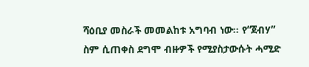ሻዕቢያ መስራች መመልከቱ አግባብ ነው፡፡ የ“ጀብሃ” ስም ሲጠቀስ ደግሞ ብዙዎች የሚያስታውሱት ሓሚድ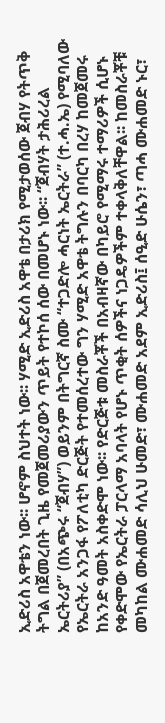ኢድሪስ አዋቴን ነው፡፡ ሆኖም ስህተት ነው፡፡ ሃሚድ ኢድሪስ አዋቴ በታሪክ የሚታወሰው ጀብሃ የትጥቅ ትግል በጀመረበት ጊዜ የመጀመሪያውን ጥይት የተኮሰ ሰው በመሆኑ ነው፡፡ “ጀብሃት ታሕሪረል ኤርትሪያ” (በአጭሩ “ጀብሃ”) ወይንም በትግርኛ ስሙ “ተጋድሎ ሓርነት ኤርትራ” (ተ.ሓ.ኤ) የሚባለው የኤርትራ አንጋፋ የፖለቲካ ድርጅት የተመሰረተው ግን ሃሚድ አዋቴ ትግሉን በባርካ በረሃ ከመጀመሩ ከአንድ ዓመት አስቀድሞ ነው፡፡ የድርጅቱ መስራቾች በአብዛኛው በካይሮ የሚማሩ ተማሪዎች ሲሆኑ የቀድሞው የኤርትራ ፓርላማ አባላት የሆኑ ጥቂት ሰዎችና ነጋዴዎችም ተቀላቅለቸዋል፡፡ ከመስራቾቹ መካከል ሙሐመድ ሳሊህ ሁመድ፣ ሙሐመድ አደም ኢድሪስ፤ ሰዒድ ሁሴን፣ ጣሓ ሙሐመድ ኑር፣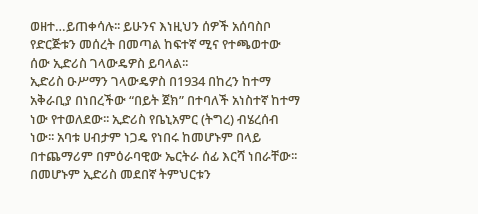ወዘተ…ይጠቀሳሉ፡፡ ይሁንና እነዚህን ሰዎች አሰባስቦ የድርጅቱን መሰረት በመጣል ከፍተኛ ሚና የተጫወተው ሰው ኢድሪስ ገላውዴዎስ ይባላል፡፡
ኢድሪስ ዑሥማን ገላውዴዎስ በ1934 በከረን ከተማ አቅራቢያ በነበረችው “በይት ጀክ” በተባለች አነስተኛ ከተማ ነው የተወለደው፡፡ ኢድሪስ የቤኒአምር (ትግረ) ብሄረሰብ ነው፡፡ አባቱ ሀብታም ነጋዴ የነበሩ ከመሆኑም በላይ በተጨማሪም በምዕራባዊው ኤርትራ ሰፊ እርሻ ነበራቸው፡፡ በመሆኑም ኢድሪስ መደበኛ ትምህርቱን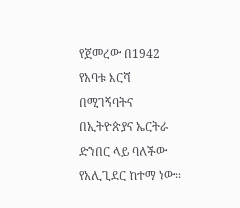የጀመረው በ1942 የአባቱ እርሻ በሚገኝባትና በኢትዮጵያና ኤርትራ ድንበር ላይ ባለችው የአሊጊደር ከተማ ነው፡፡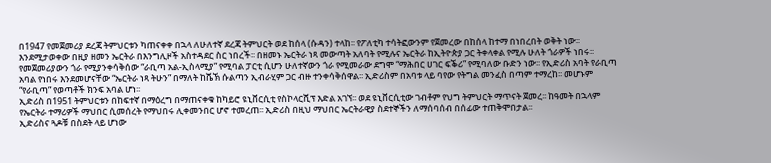በ1947 የመጀመሪያ ደረጃ ትምህርቱን ካጠናቀቀ በኋላ ለሁለተኛ ደረጃ ትምህርት ወደ ከሰላ (ሱዳን) ተላከ፡፡ የፖለቲካ ተሳትፎውንም የጀመረው በከሰላ ከተማ በነበረበት ወቅት ነው፡፡
እንደሚታወቀው በዚያ ዘመን ኤርትራ በእንግሊዞች አስተዳደር ስር ነበረች፡፡ በዘመኑ ኤርትራ ነጻ መውጣት አለባት የሚሉና ኤርትራ ከኢትዮጵያ ጋር ትቀላቀል የሚሉ ሁለት ጎራዎች ነበሩ፡፡ የመጀመሪያውን ጎራ የሚያንቀሳቅሰው “ራቢጣ አል-ኢስላሚያ” የሚባል ፓርቲ ሲሆን ሁለተኛውን ጎራ የሚመራው ደግሞ “ማሕበር ሀገር ፍቕሪ” የሚባለው ቡድን ነው፡፡ የኢድሪስ አባት የራቢጣ አባል የነበሩ እንደመሆናቸው “ኤርትራ ነጻ ትሁን” በማለት ከሼኽ ሱልጣን ኢብራሂም ጋር ብዙ ተንቀሳቅሰዋል፡፡ ኢድሪስም በአባቱ ላይ ባየው የትግል መንፈስ በጣም ተማረከ፡፡ መሆኑም “የራቢጣ” የወጣቶች ክንፍ አባል ሆነ፡፡
ኢድሪስ በ1951 ትምህርቱን በከፍተኛ በማዕረግ በማጠናቀቁ ከካይሮ ዩኒቨርሲቲ የስኮላርሺፕ እድል አገኘ፡፡ ወደ ዩኒቨርሲቲው ገብቶም የህግ ትምህርት ማጥናት ጀመረ፡፡ ከዓመት በኋላም የኤርትራ ተማሪዎች ማህበር ሲመሰረት የማህበሩ ሊቀመንበር ሆኖ ተመረጠ፡፡ ኢድሪስ በዚህ ማህበር ኤርትራዊያ ስደተኞችን ለማሰባሰብ በሰፊው ተጠቅሞበታል፡፡
ኢድሪስና ጓዶቹ በስደት ላይ ሆነው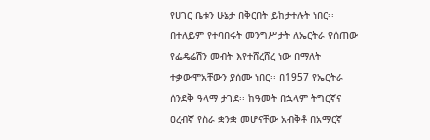የሀገር ቤቱን ሁኔታ በቅርበት ይከታተሉት ነበር፡፡ በተለይም የተባበሩት መንግሥታት ለኤርትራ የሰጠው የፌዴሬሽን መብት እየተሸረሸረ ነው በማለት ተቃውሞአቸውን ያሰሙ ነበር፡፡ በ1957 የኤርትራ ሰንደቅ ዓላማ ታገደ፡፡ ከዓመት በኋላም ትግርኛና ዐረብኛ የስራ ቋንቋ መሆናቸው አብቅቶ በአማርኛ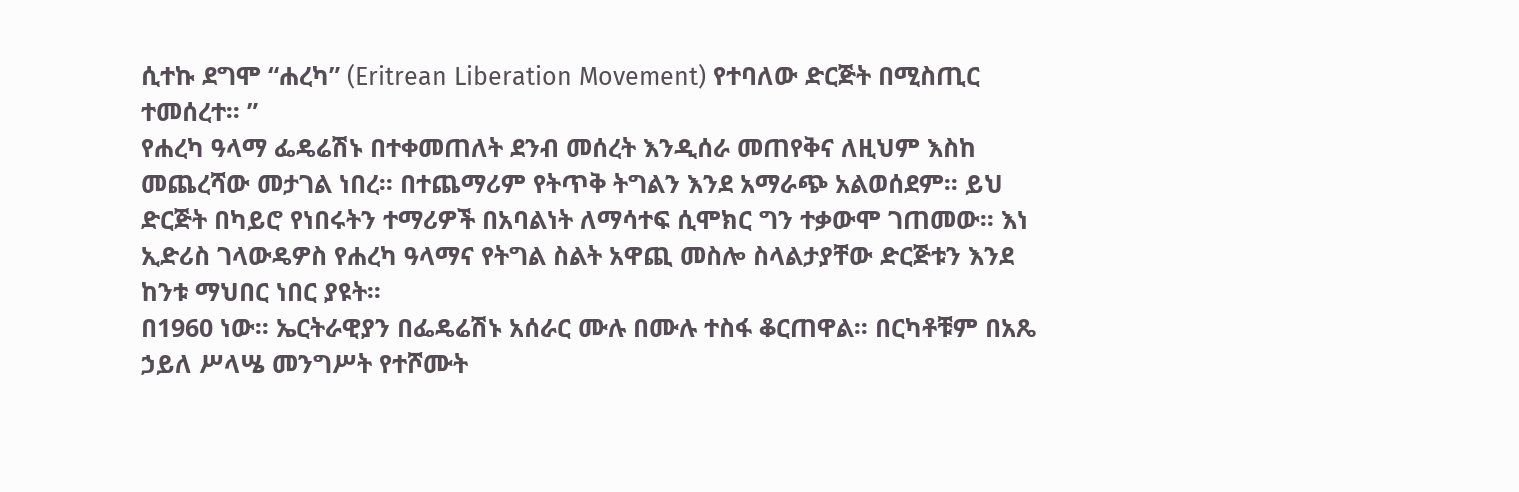ሲተኩ ደግሞ “ሐረካ” (Eritrean Liberation Movement) የተባለው ድርጅት በሚስጢር ተመሰረተ፡፡ ”
የሐረካ ዓላማ ፌዴሬሽኑ በተቀመጠለት ደንብ መሰረት እንዲሰራ መጠየቅና ለዚህም እስከ መጨረሻው መታገል ነበረ፡፡ በተጨማሪም የትጥቅ ትግልን እንደ አማራጭ አልወሰደም፡፡ ይህ ድርጅት በካይሮ የነበሩትን ተማሪዎች በአባልነት ለማሳተፍ ሲሞክር ግን ተቃውሞ ገጠመው፡፡ እነ ኢድሪስ ገላውዴዎስ የሐረካ ዓላማና የትግል ስልት አዋጪ መስሎ ስላልታያቸው ድርጅቱን እንደ ከንቱ ማህበር ነበር ያዩት፡፡
በ1960 ነው፡፡ ኤርትራዊያን በፌዴሬሽኑ አሰራር ሙሉ በሙሉ ተስፋ ቆርጠዋል፡፡ በርካቶቹም በአጼ ኃይለ ሥላሤ መንግሥት የተሾሙት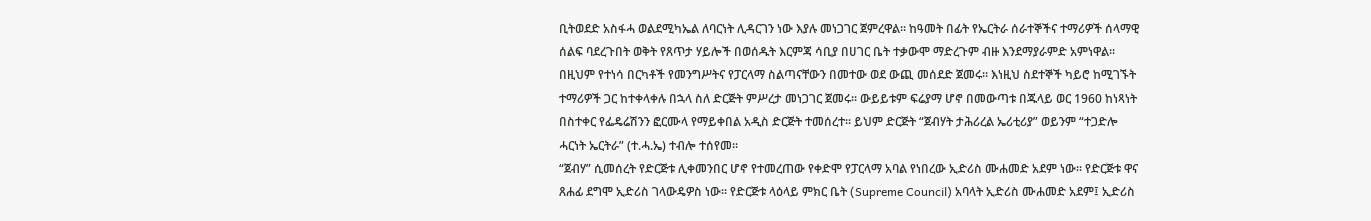ቢትወደድ አስፋሓ ወልደሚካኤል ለባርነት ሊዳርገን ነው እያሉ መነጋገር ጀምረዋል፡፡ ከዓመት በፊት የኤርትራ ሰራተኞችና ተማሪዎች ሰላማዊ ሰልፍ ባደረጉበት ወቅት የጸጥታ ሃይሎች በወሰዱት እርምጃ ሳቢያ በሀገር ቤት ተቃውሞ ማድረጉም ብዙ እንደማያራምድ አምነዋል፡፡ በዚህም የተነሳ በርካቶች የመንግሥትና የፓርላማ ስልጣናቸውን በመተው ወደ ውጪ መሰደድ ጀመሩ፡፡ እነዚህ ስደተኞች ካይሮ ከሚገኙት ተማሪዎች ጋር ከተቀላቀሉ በኋላ ስለ ድርጅት ምሥረታ መነጋገር ጀመሩ፡፡ ውይይቱም ፍሬያማ ሆኖ በመውጣቱ በጁላይ ወር 1960 ከነጻነት በስተቀር የፌዴሬሽንን ፎርሙላ የማይቀበል አዲስ ድርጅት ተመሰረተ፡፡ ይህም ድርጅት “ጀብሃት ታሕሪረል ኤሪቲሪያ” ወይንም “ተጋድሎ ሓርነት ኤርትራ” (ተ.ሓ.ኤ) ተብሎ ተሰየመ፡፡
“ጀብሃ” ሲመሰረት የድርጅቱ ሊቀመንበር ሆኖ የተመረጠው የቀድሞ የፓርላማ አባል የነበረው ኢድሪስ ሙሐመድ አደም ነው፡፡ የድርጅቱ ዋና ጸሐፊ ደግሞ ኢድሪስ ገላውዴዎስ ነው፡፡ የድርጅቱ ላዕላይ ምክር ቤት (Supreme Council) አባላት ኢድሪስ ሙሐመድ አደም፤ ኢድሪስ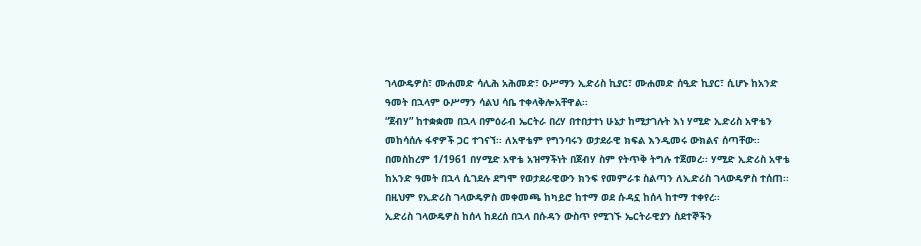ገላውዴዎስ፣ ሙሐመድ ሳሊሕ አሕመድ፣ ዑሥማን ኢድሪስ ኪያር፣ ሙሐመድ ሰዒድ ኪያር፣ ሲሆኑ ከአንድ ዓመት በኋላም ዑሥማን ሳልህ ሳቤ ተቀላቅሎአቸዋል፡፡
“ጀብሃ” ከተቋቋመ በኋላ በምዕራብ ኤርትራ በረሃ በተበታተነ ሁኔታ ከሚታገሉት እነ ሃሚድ ኢድሪስ አዋቴን መከሳሰሉ ፋኖዎች ጋር ተገናኘ፡፡ ለአዋቴም የግንባሩን ወታደራዊ ክፍል እንዲመሩ ውክልና ሰጣቸው፡፡ በመስከረም 1/1961 በሃሚድ አዋቴ አዝማችነት በጀብሃ ስም የትጥቅ ትግሉ ተጀመረ፡፡ ሃሚድ ኢድሪስ አዋቴ ከአንድ ዓመት በኋላ ሲገደሉ ደግሞ የወታደራዊውን ክንፍ የመምራቱ ስልጣን ለኢድሪስ ገላውዴዎስ ተሰጠ፡፡ በዚህም የኢድሪስ ገላውዴዎስ መቀመጫ ከካይሮ ከተማ ወደ ሱዳኗ ከሰላ ከተማ ተቀየረ፡፡
ኢድሪስ ገላውዴዎስ ከሰላ ከደረሰ በኋላ በሱዳን ውስጥ የሚገኙ ኤርትራዊያን ስደተኞችን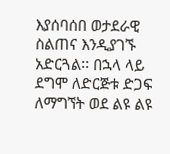እያሰባሰበ ወታደራዊ ስልጠና እንዲያገኙ አድርጓል፡፡ በኋላ ላይ ደግሞ ለድርጅቱ ድጋፍ ለማግኘት ወደ ልዩ ልዩ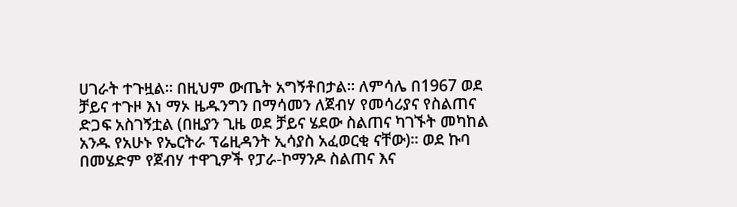ሀገራት ተጉዟል፡፡ በዚህም ውጤት አግኝቶበታል፡፡ ለምሳሌ በ1967 ወደ ቻይና ተጉዞ እነ ማኦ ዜዱንግን በማሳመን ለጀብሃ የመሳሪያና የስልጠና ድጋፍ አስገኝቷል (በዚያን ጊዜ ወደ ቻይና ሄደው ስልጠና ካገኙት መካከል አንዱ የአሁኑ የኤርትራ ፕሬዚዳንት ኢሳያስ አፈወርቂ ናቸው)፡፡ ወደ ኩባ በመሄድም የጀብሃ ተዋጊዎች የፓራ-ኮማንዶ ስልጠና እና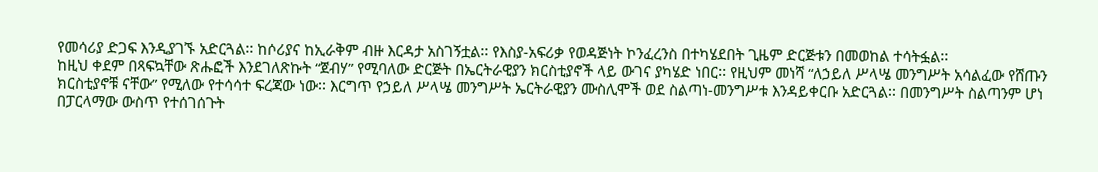የመሳሪያ ድጋፍ እንዲያገኙ አድርጓል፡፡ ከሶሪያና ከኢራቅም ብዙ እርዳታ አስገኝቷል፡፡ የእስያ-አፍሪቃ የወዳጅነት ኮንፈረንስ በተካሄደበት ጊዜም ድርጅቱን በመወከል ተሳትፏል፡፡
ከዚህ ቀደም በጻፍኳቸው ጽሑፎች እንደገለጽኩት “ጀብሃ” የሚባለው ድርጅት በኤርትራዊያን ክርስቲያኖች ላይ ውገና ያካሄድ ነበር፡፡ የዚህም መነሻ “ለኃይለ ሥላሤ መንግሥት አሳልፈው የሸጡን ክርስቲያኖቹ ናቸው” የሚለው የተሳሳተ ፍረጃው ነው፡፡ እርግጥ የኃይለ ሥላሤ መንግሥት ኤርትራዊያን ሙስሊሞች ወደ ስልጣነ-መንግሥቱ እንዳይቀርቡ አድርጓል፡፡ በመንግሥት ስልጣንም ሆነ በፓርላማው ውስጥ የተሰገሰጉት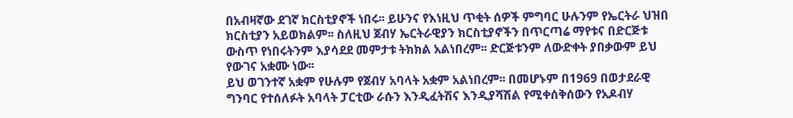በአብዛኛው ደገኛ ክርስቲያኖች ነበሩ፡፡ ይሁንና የእነዚህ ጥቂት ሰዎች ምግባር ሁሉንም የኤርትራ ህዝበ ክርስቲያን አይወክልም፡፡ ስለዚህ ጀብሃ ኤርትራዊያን ክርስቲያኖችን በጥርጣሬ ማየቱና በድርጅቱ ውስጥ የነበሩትንም እያሳደደ መምታቱ ትክክል አልነበረም፡፡ ድርጅቱንም ለውድቀት ያበቃውም ይህ የውገና አቋሙ ነው፡፡
ይህ ወገንተኛ አቋም የሁሉም የጀብሃ አባላት አቋም አልነበረም፡፡ በመሆኑም በ1969 በወታደራዊ ግንባር የተሰለፉት አባላት ፓርቲው ራሱን እንዲፈትሽና እንዲያሻሽል የሚቀሰቅሰውን የአዶብሃ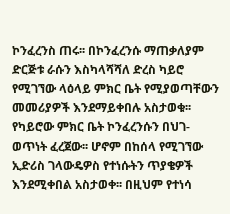ኮንፈረንስ ጠሩ፡፡ በኮንፈረንሱ ማጠቃለያም ድርጅቱ ራሱን እስካላሻሻለ ድረስ ካይሮ የሚገኘው ላዕላይ ምክር ቤት የሚያወጣቸውን መመሪያዎች እንደማይቀበሉ አስታወቁ፡፡ የካይሮው ምክር ቤት ኮንፈረንሱን በህገ-ወጥነት ፈረጀው፡፡ ሆኖም በከሰላ የሚገኘው ኢድሪስ ገላውዴዎስ የተነሱትን ጥያቄዎች እንደሚቀበል አስታወቀ፡፡ በዚህም የተነሳ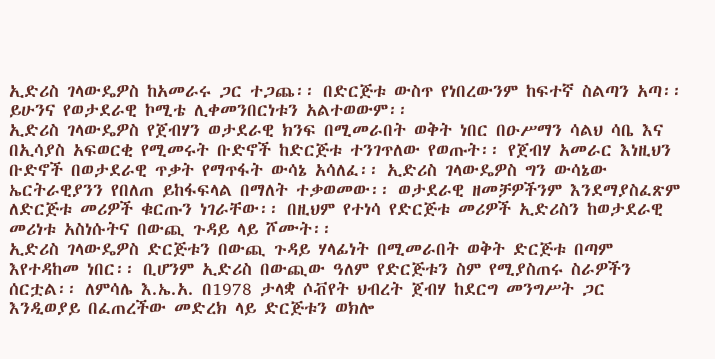ኢድሪስ ገላውዴዎስ ከአመራሩ ጋር ተጋጨ፡፡ በድርጅቱ ውስጥ የነበረውንም ከፍተኛ ስልጣን አጣ፡፡ ይሁንና የወታደራዊ ኮሚቴ ሊቀመንበርነቱን አልተወውም፡፡
ኢድሪስ ገላውዴዎስ የጀብሃን ወታደራዊ ክንፍ በሚመራበት ወቅት ነበር በዑሥማን ሳልህ ሳቤ እና በኢሳያስ አፍወርቂ የሚመሩት ቡድኖች ከድርጅቱ ተንገጥለው የወጡት፡፡ የጀብሃ አመራር እነዚህን ቡድኖች በወታደራዊ ጥቃት የማጥፋት ውሳኔ አሳለፈ፡፡ ኢድሪስ ገላውዴዎስ ግን ውሳኔው ኤርትራዊያንን የበለጠ ይከፋፍላል በማለት ተቃወመው፡፡ ወታደራዊ ዘመቻዎችንም እንደማያስፈጽም ለድርጅቱ መሪዎች ቁርጡን ነገራቸው፡፡ በዚህም የተነሳ የድርጅቱ መሪዎች ኢድሪስን ከወታደራዊ መሪነቱ አስነሱትና በውጪ ጉዳይ ላይ ሾሙት፡፡
ኢድሪስ ገላውዴዎስ ድርጅቱን በውጪ ጉዳይ ሃላፊነት በሚመራበት ወቅት ድርጅቱ በጣም እየተዳከመ ነበር፡፡ ቢሆንም ኢድሪስ በውጪው ዓለም የድርጅቱን ስም የሚያስጠሩ ስራዎችን ሰርቷል፡፡ ለምሳሌ እ.ኤ.አ. በ1978 ታላቋ ሶቭየት ህብረት ጀብሃ ከደርግ መንግሥት ጋር እንዲወያይ በፈጠረችው መድረክ ላይ ድርጅቱን ወክሎ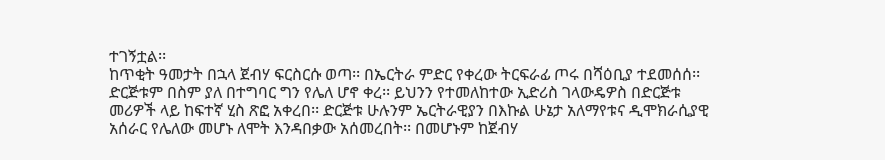ተገኝቷል፡፡
ከጥቂት ዓመታት በኋላ ጀብሃ ፍርስርሱ ወጣ፡፡ በኤርትራ ምድር የቀረው ትርፍራፊ ጦሩ በሻዕቢያ ተደመሰሰ፡፡ ድርጅቱም በስም ያለ በተግባር ግን የሌለ ሆኖ ቀረ፡፡ ይህንን የተመለከተው ኢድሪስ ገላውዴዎስ በድርጅቱ መሪዎች ላይ ከፍተኛ ሂስ ጽፎ አቀረበ፡፡ ድርጅቱ ሁሉንም ኤርትራዊያን በእኩል ሁኔታ አለማየቱና ዲሞክራሲያዊ አሰራር የሌለው መሆኑ ለሞት እንዳበቃው አሰመረበት፡፡ በመሆኑም ከጀብሃ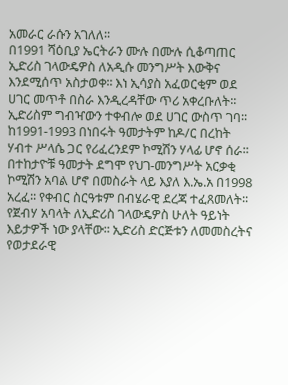አመራር ራሱን አገለለ፡፡
በ1991 ሻዕቢያ ኤርትራን ሙሉ በሙሉ ሲቆጣጠር ኢድሪስ ገላውዴዎስ ለአዲሱ መንግሥት እውቅና እንደሚሰጥ አስታወቀ፡፡ እነ ኢሳያስ አፈወርቂም ወደ ሀገር መጥቶ በስራ እንዲረዳቸው ጥሪ አቀረቡለት፡፡ ኢድሪስም ግብዣውን ተቀብሎ ወደ ሀገር ውስጥ ገባ፡፡ ከ1991-1993 በነበሩት ዓመታትም ከዶ/ር በረከት ሃብተ ሥላሴ ጋር የሪፈረንደም ኮሚሽን ሃላፊ ሆኖ ሰራ፡፡ በተከታዮቹ ዓመታት ደግሞ የህገ-መንግሥት አርቃቂ ኮሚሽን አባል ሆኖ በመስራት ላይ እያለ እ.ኤ.አ በ1998 አረፈ፡፡ የቀብር ስርዓቱም በብሄራዊ ደረጃ ተፈጸመለት፡፡
የጀብሃ አባላት ለኢድሪስ ገላውዴዎስ ሁለት ዓይነት እይታዎች ነው ያላቸው፡፡ ኢድሪስ ድርጅቱን ለመመስረትና የወታደራዊ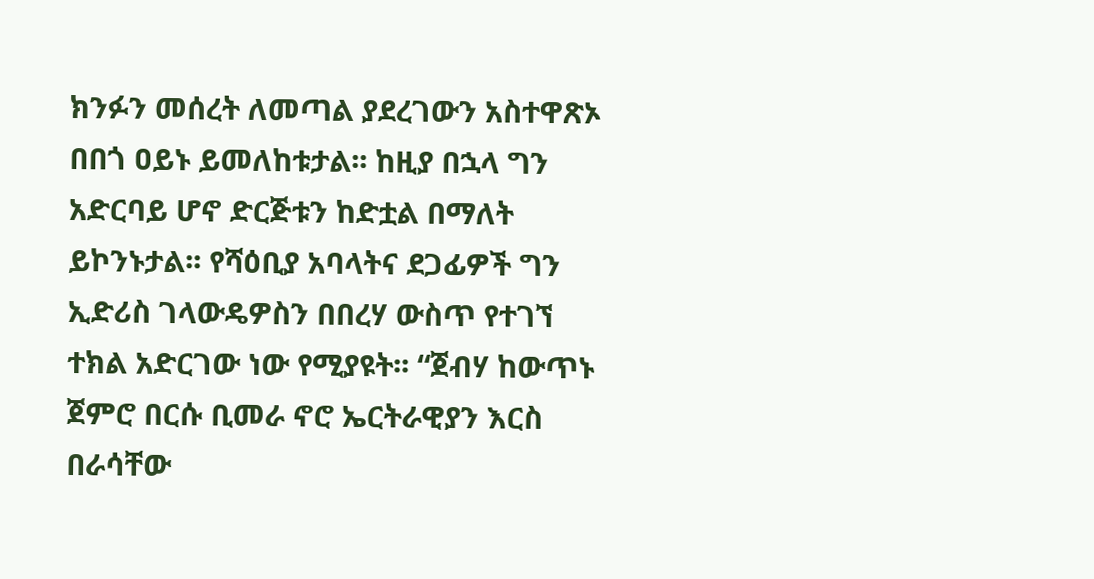ክንፉን መሰረት ለመጣል ያደረገውን አስተዋጽኦ በበጎ ዐይኑ ይመለከቱታል፡፡ ከዚያ በኋላ ግን አድርባይ ሆኖ ድርጅቱን ከድቷል በማለት ይኮንኑታል፡፡ የሻዕቢያ አባላትና ደጋፊዎች ግን ኢድሪስ ገላውዴዎስን በበረሃ ውስጥ የተገኘ ተክል አድርገው ነው የሚያዩት፡፡ “ጀብሃ ከውጥኑ ጀምሮ በርሱ ቢመራ ኖሮ ኤርትራዊያን እርስ በራሳቸው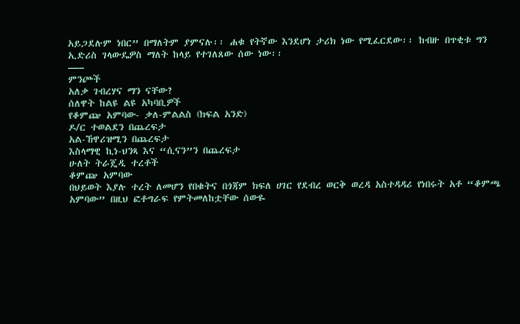አይጋደሉም ነበር” በማለትም ያምናሉ፡፡ ሐቁ የትኛው እንደሆነ ታሪክ ነው የሚፈርደው፡፡ ከብዙ በጥቂቱ ግን ኢድሪስ ገላውዴዎስ ማለት ከላይ የተገለጸው ሰው ነው፡፡
—–
ምንጮች
አለቃ ገብረሃና ማን ናቸው?
ሰለዋት ከልዩ ልዩ አካባቢዎች
የቆምጬ አምባው- ቃለ-ምልልስ (ክፍል አንድ)
ዶ/ር ተወልደን በጨረፍታ
አል-ኸዋሪዝሚን በጨረፍታ
እስላማዊ ኪነ-ህንጻ እና “ሲናን”ን በጨረፍታ
ሁለት ትራጄዲ ተረቶች
ቆምጬ አምባው
በህይወት እያሉ ተረት ለመሆን የበቁትና በጎጃም ክፍለ ሀገር የደብረ ወርቅ ወረዳ አስተዳዳሪ የነበሩት አቶ “ቆምጫ አምባው” በዚህ ፎቶግራፍ የምትመለከቷቸው ሰውዬ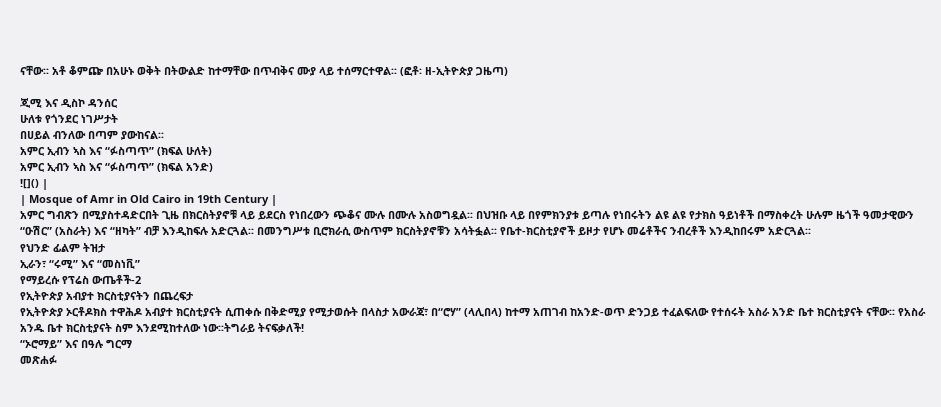ናቸው፡፡ አቶ ቆምጬ በአሁኑ ወቅት በትውልድ ከተማቸው በጥብቅና ሙያ ላይ ተሰማርተዋል፡፡ (ፎቶ፡ ዘ-ኢትዮጵያ ጋዜጣ)

ጂሚ እና ዲስኮ ዳንሰር
ሁለቱ የጎንደር ነገሥታት
በሀይል ብንለው በጣም ያውከናል፡፡
አምር ኢብን ኣስ እና “ፉስጣጥ” (ክፍል ሁለት)
አምር ኢብን ኣስ እና “ፉስጣጥ” (ክፍል አንድ)
![]() |
| Mosque of Amr in Old Cairo in 19th Century |
አምር ግብጽን በሚያስተዳድርበት ጊዜ በክርስትያኖቹ ላይ ይደርስ የነበረውን ጭቆና ሙሉ በሙሉ አስወግዷል፡፡ በህዝቡ ላይ በየምክንያቱ ይጣሉ የነበሩትን ልዩ ልዩ የታክስ ዓይነቶች በማስቀረት ሁሉም ዜጎች ዓመታዊውን “ዑሽር” (አስራት) እና “ዘካት” ብቻ እንዲከፍሉ አድርጓል፡፡ በመንግሥቱ ቢሮክራሲ ውስጥም ክርስትያኖቹን አሳትፏል፡፡ የቤተ-ክርስቲያኖች ይዞታ የሆኑ መሬቶችና ንብረቶች እንዲከበሩም አድርጓል፡፡
የህንድ ፊልም ትዝታ
ኢራን፣ “ሩሚ” እና “መስነቪ”
የማይረሱ የፕሬስ ውጤቶች-2
የኢትዮጵያ አብያተ ክርስቲያናትን በጨረፍታ
የኢትዮጵያ ኦርቶዶክስ ተዋሕዶ አብያተ ክርስቲያናት ሲጠቀሱ በቅድሚያ የሚታወሱት በላስታ አውራጃ፣ በ“ሮሃ” (ላሊበላ) ከተማ አጠገብ ከአንድ-ወጥ ድንጋይ ተፈልፍለው የተሰሩት አስራ አንድ ቤተ ክርስቲያናት ናቸው፡፡ የአስራ አንዱ ቤተ ክርስቲያናት ስም እንደሚከተለው ነው፡፡ትግራይ ትናፍቃለች!
“ኦሮማይ” እና በዓሉ ግርማ
መጽሐፉ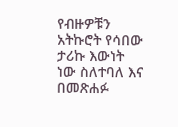የብዙዎቹን አትኩሮት የሳበው ታሪኩ እውነት ነው ስለተባለ እና በመጽሐፉ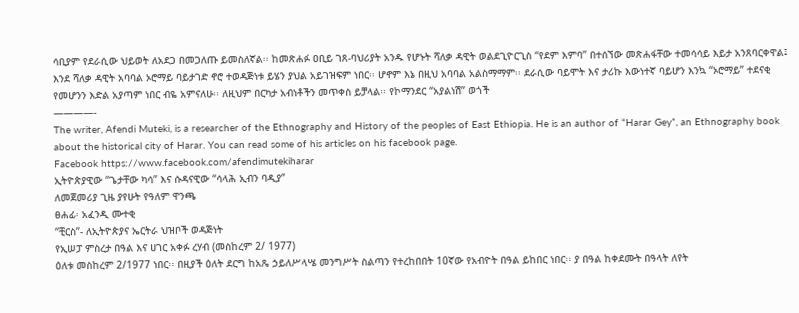ሳቢያም የደራሲው ህይወት ለአደጋ በመጋለጡ ይመስለኛል፡፡ ከመጽሐፉ ዐቢይ ገጸ-ባህሪያት አንዱ የሆኑት ሻለቃ ዳዊት ወልደጊዮርጊስ “የደም እምባ” በተሰኘው መጽሐፋቸው ተመሳሳይ እይታ አንጸባርቀዋል፤ እንደ ሻለቃ ዳዊት አባባል ኦሮማይ ባይታገድ ኖሮ ተወዳጅነቱ ይሄን ያህል አይገዝፍም ነበር፡፡ ሆኖም እኔ በዚህ አባባል አልስማማም፡፡ ደራሲው ባይሞት እና ታሪኩ እውነተኛ ባይሆን እንኳ “ኦሮማይ” ተደናቂ የመሆንን እድል አያጣም ነበር ብዬ አምናለሁ፡፡ ለዚህም በርካታ አብነቶችን መጥቀስ ይቻላል፡፡ የኮማንደር “አያልነሽ” ወጎች
————-
The writer, Afendi Muteki, is a researcher of the Ethnography and History of the peoples of East Ethiopia. He is an author of “Harar Gey”, an Ethnography book about the historical city of Harar. You can read some of his articles on his facebook page.
Facebook https://www.facebook.com/afendimutekiharar
ኢትዮጵያዊው “ጌታቸው ካሳ” እና ሱዳናዊው “ሳላሕ ኢብን ባዲያ”
ለመጀመሪያ ጊዜ ያየሁት የዓለም ዋንጫ
ፀሐፊ፡ አፈንዲ ሙተቂ
“ቺርስ”- ለኢትዮጵያና ኤርትራ ህዝቦች ወዳጅነት
የኢሠፓ ምስረታ በዓል እና ሀገር አቀፉ ረሃብ (መስከረም 2/ 1977)
ዕለቱ መስከረም 2/1977 ነበር፡፡ በዚያች ዕለት ደርግ ከአጼ ኃይለሥላሤ መንግሥት ስልጣን የተረከበበት 10ኛው የአብዮት በዓል ይከበር ነበር፡፡ ያ በዓል ከቀደሙት በዓላት ለየት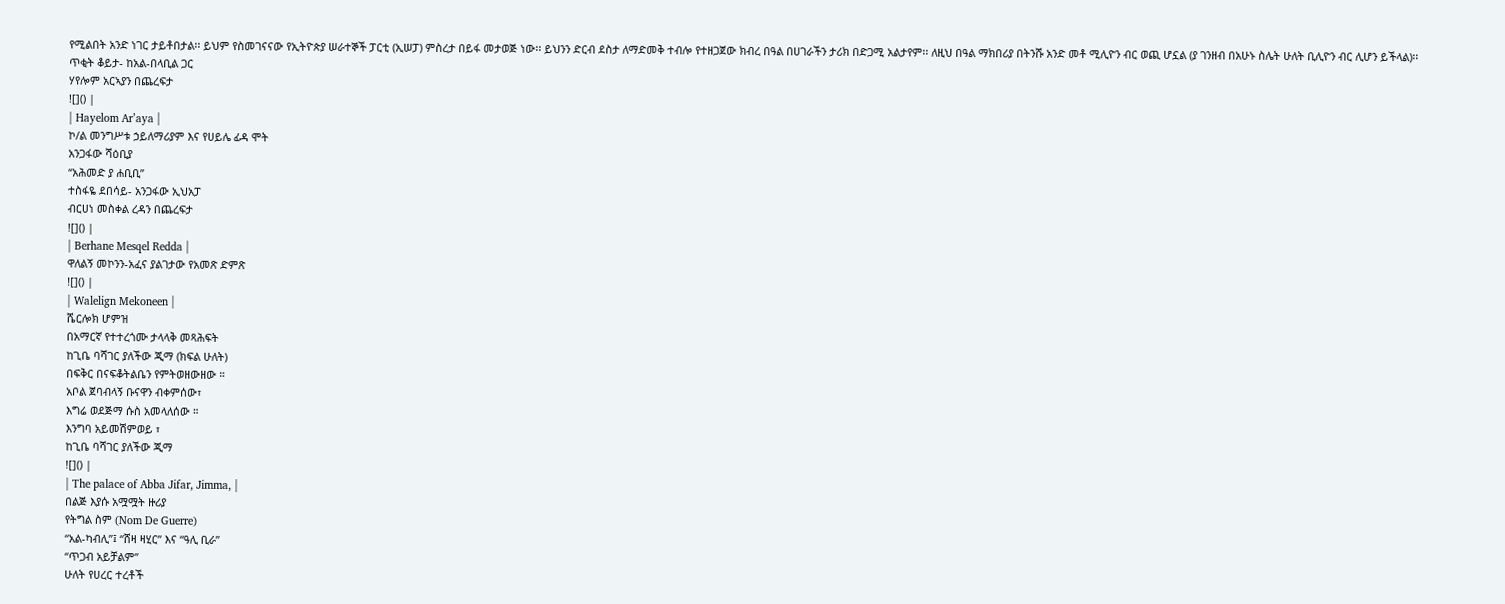የሚልበት አንድ ነገር ታይቶበታል፡፡ ይህም የስመገናናው የኢትዮጵያ ሠራተኞች ፓርቲ (ኢሠፓ) ምስረታ በይፋ መታወጅ ነው፡፡ ይህንን ድርብ ደስታ ለማድመቅ ተብሎ የተዘጋጀው ክብረ በዓል በሀገራችን ታሪክ በድጋሚ አልታየም፡፡ ለዚህ በዓል ማክበሪያ በትንሹ አንድ መቶ ሚሊዮን ብር ወጪ ሆኗል (ያ ገንዘብ በአሁኑ ስሌት ሁለት ቢሊዮን ብር ሊሆን ይችላል)፡፡
ጥቂት ቆይታ- ከአል-በላቢል ጋር
ሃየሎም አርኣያን በጨረፍታ
![]() |
| Hayelom Ar’aya |
ኮ/ል መንግሥቱ ኃይለማሪያም እና የሀይሌ ፊዳ ሞት
አንጋፋው ሻዕቢያ
“አሕመድ ያ ሐቢቢ”
ተስፋዬ ደበሳይ- አንጋፋው ኢህአፓ
ብርሀነ መስቀል ረዳን በጨረፍታ
![]() |
| Berhane Mesqel Redda |
ዋለልኝ መኮንን-አፈና ያልገታው የአመጽ ድምጽ
![]() |
| Walelign Mekoneen |
ሼርሎክ ሆምዝ
በአማርኛ የተተረጎሙ ታላላቅ መጻሕፍት
ከጊቤ ባሻገር ያለችው ጂማ (ክፍል ሁለት)
በፍቅር በናፍቆትልቤን የምትወዘውዘው ።
አቦል ጀባብላኝ ቡናዋን ብቀምሰው፣
እግሬ ወደጅማ ሱስ አመላለሰው ።
እንግባ አይመሽምወይ ፣
ከጊቤ ባሻገር ያለችው ጂማ
![]() |
| The palace of Abba Jifar, Jimma, |
በልጅ እያሱ አሟሟት ዙሪያ
የትግል ስም (Nom De Guerre)
“አል-ካብሊ”፤ “ሸዛ ዛሂር” እና “ዓሊ ቢራ”
“ጥጋብ አይቻልም”
ሁለት የሀረር ተረቶች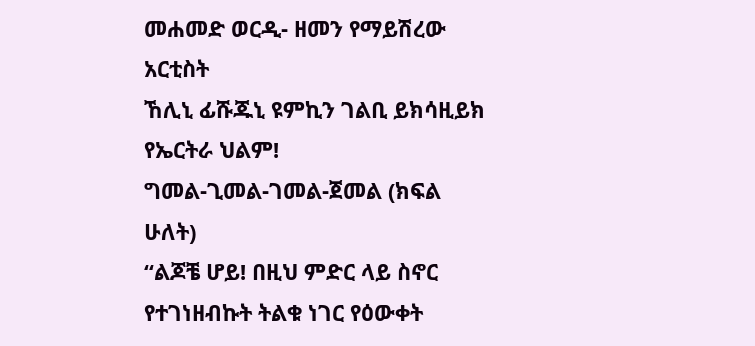መሐመድ ወርዲ- ዘመን የማይሽረው አርቲስት
ኸሊኒ ፊሹጁኒ ዩምኪን ገልቢ ይክሳዚይክ
የኤርትራ ህልም!
ግመል-ጊመል-ገመል-ጀመል (ክፍል ሁለት)
“ልጆቼ ሆይ! በዚህ ምድር ላይ ስኖር የተገነዘብኩት ትልቁ ነገር የዕውቀት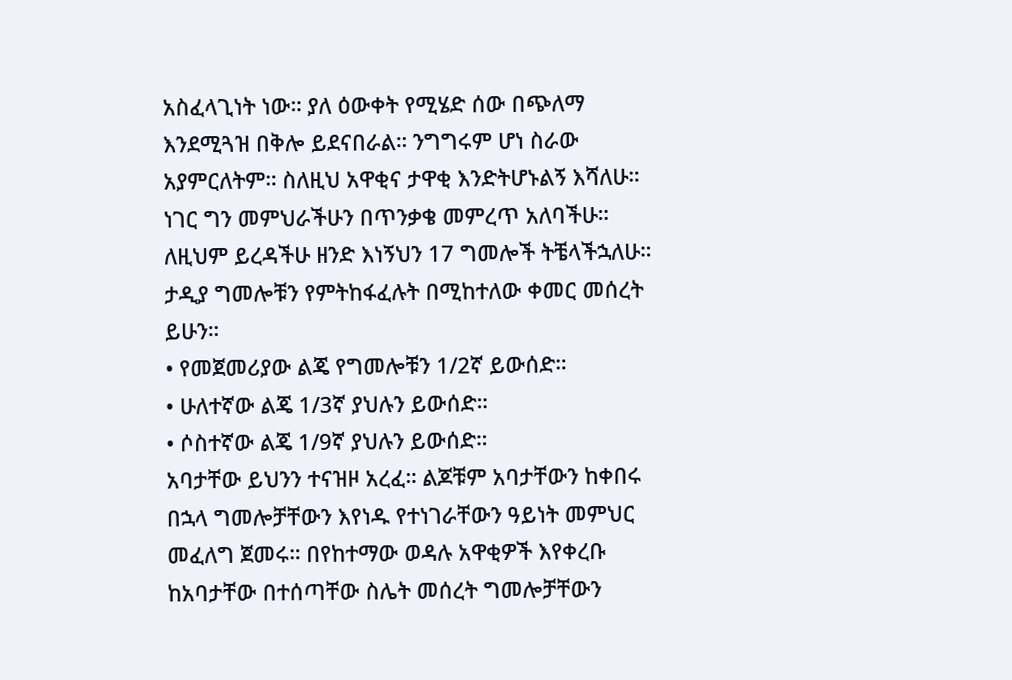አስፈላጊነት ነው። ያለ ዕውቀት የሚሄድ ሰው በጭለማ እንደሚጓዝ በቅሎ ይደናበራል። ንግግሩም ሆነ ስራው አያምርለትም። ስለዚህ አዋቂና ታዋቂ እንድትሆኑልኝ እሻለሁ። ነገር ግን መምህራችሁን በጥንቃቄ መምረጥ አለባችሁ። ለዚህም ይረዳችሁ ዘንድ እነኝህን 17 ግመሎች ትቼላችኋለሁ። ታዲያ ግመሎቹን የምትከፋፈሉት በሚከተለው ቀመር መሰረት ይሁን።
• የመጀመሪያው ልጄ የግመሎቹን 1/2ኛ ይውሰድ።
• ሁለተኛው ልጄ 1/3ኛ ያህሉን ይውሰድ።
• ሶስተኛው ልጄ 1/9ኛ ያህሉን ይውሰድ።
አባታቸው ይህንን ተናዝዞ አረፈ። ልጆቹም አባታቸውን ከቀበሩ በኋላ ግመሎቻቸውን እየነዱ የተነገራቸውን ዓይነት መምህር መፈለግ ጀመሩ። በየከተማው ወዳሉ አዋቂዎች እየቀረቡ ከአባታቸው በተሰጣቸው ስሌት መሰረት ግመሎቻቸውን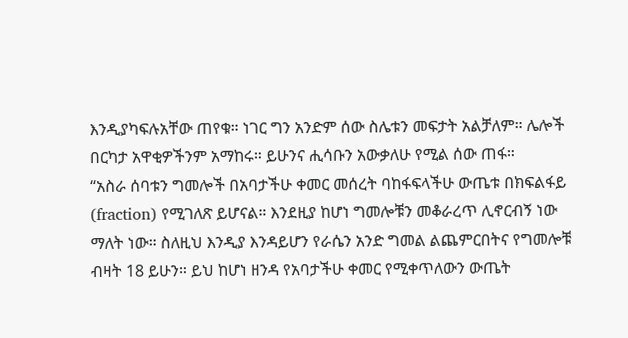እንዲያካፍሉአቸው ጠየቁ። ነገር ግን አንድም ሰው ስሌቱን መፍታት አልቻለም። ሌሎች በርካታ አዋቂዎችንም አማከሩ። ይሁንና ሒሳቡን አውቃለሁ የሚል ሰው ጠፋ።
“አስራ ሰባቱን ግመሎች በአባታችሁ ቀመር መሰረት ባከፋፍላችሁ ውጤቱ በክፍልፋይ (fraction) የሚገለጽ ይሆናል። እንደዚያ ከሆነ ግመሎቹን መቆራረጥ ሊኖርብኝ ነው ማለት ነው። ስለዚህ እንዲያ እንዳይሆን የራሴን አንድ ግመል ልጨምርበትና የግመሎቹ ብዛት 18 ይሁን። ይህ ከሆነ ዘንዳ የአባታችሁ ቀመር የሚቀጥለውን ውጤት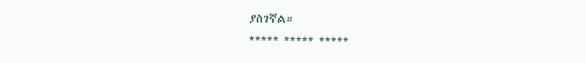ያስገኛል።
***** ***** *****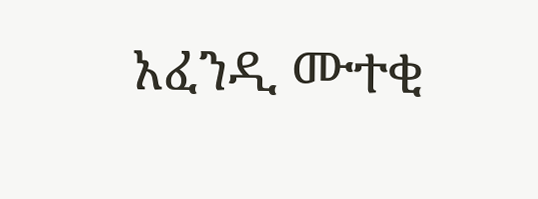አፈንዲ ሙተቂ